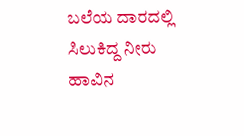ಬಲೆಯ ದಾರದಲ್ಲಿ ಸಿಲುಕಿದ್ದ ನೀರು ಹಾವಿನ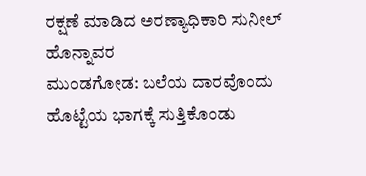ರಕ್ಷಣೆ ಮಾಡಿದ ಅರಣ್ಯಾಧಿಕಾರಿ ಸುನೀಲ್ ಹೊನ್ನಾವರ
ಮುಂಡಗೋಡ: ಬಲೆಯ ದಾರವೊಂದು ಹೊಟ್ಟೆಯ ಭಾಗಕ್ಕೆ ಸುತ್ತಿಕೊಂಡು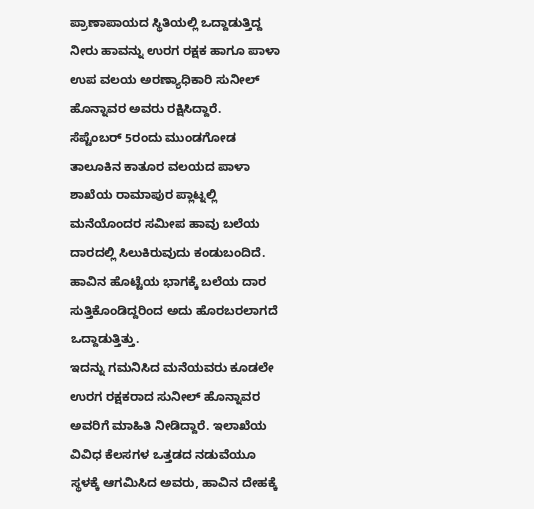ಪ್ರಾಣಾಪಾಯದ ಸ್ಥಿತಿಯಲ್ಲಿ ಒದ್ದಾಡುತ್ತಿದ್ದ ನೀರು ಹಾವನ್ನು ಉರಗ ರಕ್ಷಕ ಹಾಗೂ ಪಾಳಾ ಉಪ ವಲಯ ಅರಣ್ಯಾಧಿಕಾರಿ ಸುನೀಲ್ ಹೊನ್ನಾವರ ಅವರು ರಕ್ಷಿಸಿದ್ದಾರೆ.
ಸೆಪ್ಟೆಂಬರ್ 5ರಂದು ಮುಂಡಗೋಡ ತಾಲೂಕಿನ ಕಾತೂರ ವಲಯದ ಪಾಳಾ ಶಾಖೆಯ ರಾಮಾಪುರ ಪ್ಲಾಟ್ನಲ್ಲಿ ಮನೆಯೊಂದರ ಸಮೀಪ ಹಾವು ಬಲೆಯ ದಾರದಲ್ಲಿ ಸಿಲುಕಿರುವುದು ಕಂಡುಬಂದಿದೆ. ಹಾವಿನ ಹೊಟ್ಟೆಯ ಭಾಗಕ್ಕೆ ಬಲೆಯ ದಾರ ಸುತ್ತಿಕೊಂಡಿದ್ದರಿಂದ ಅದು ಹೊರಬರಲಾಗದೆ ಒದ್ದಾಡುತ್ತಿತ್ತು.
ಇದನ್ನು ಗಮನಿಸಿದ ಮನೆಯವರು ಕೂಡಲೇ ಉರಗ ರಕ್ಷಕರಾದ ಸುನೀಲ್ ಹೊನ್ನಾವರ ಅವರಿಗೆ ಮಾಹಿತಿ ನೀಡಿದ್ದಾರೆ. ಇಲಾಖೆಯ ವಿವಿಧ ಕೆಲಸಗಳ ಒತ್ತಡದ ನಡುವೆಯೂ ಸ್ಥಳಕ್ಕೆ ಆಗಮಿಸಿದ ಅವರು, ಹಾವಿನ ದೇಹಕ್ಕೆ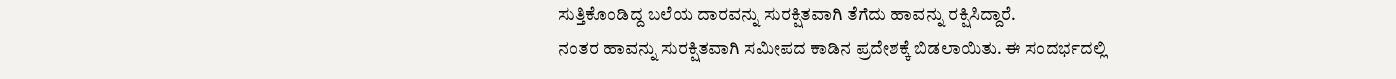ಸುತ್ತಿಕೊಂಡಿದ್ದ ಬಲೆಯ ದಾರವನ್ನು ಸುರಕ್ಷಿತವಾಗಿ ತೆಗೆದು ಹಾವನ್ನು ರಕ್ಷಿಸಿದ್ದಾರೆ.
ನಂತರ ಹಾವನ್ನು ಸುರಕ್ಷಿತವಾಗಿ ಸಮೀಪದ ಕಾಡಿನ ಪ್ರದೇಶಕ್ಕೆ ಬಿಡಲಾಯಿತು. ಈ ಸಂದರ್ಭದಲ್ಲಿ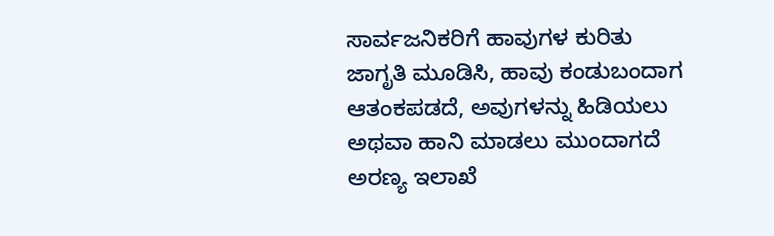ಸಾರ್ವಜನಿಕರಿಗೆ ಹಾವುಗಳ ಕುರಿತು ಜಾಗೃತಿ ಮೂಡಿಸಿ, ಹಾವು ಕಂಡುಬಂದಾಗ ಆತಂಕಪಡದೆ, ಅವುಗಳನ್ನು ಹಿಡಿಯಲು ಅಥವಾ ಹಾನಿ ಮಾಡಲು ಮುಂದಾಗದೆ ಅರಣ್ಯ ಇಲಾಖೆ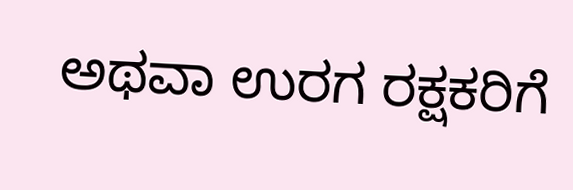ಅಥವಾ ಉರಗ ರಕ್ಷಕರಿಗೆ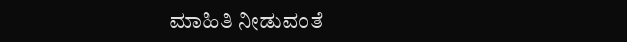ಮಾಹಿತಿ ನೀಡುವಂತೆ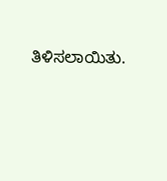ತಿಳಿಸಲಾಯಿತು.